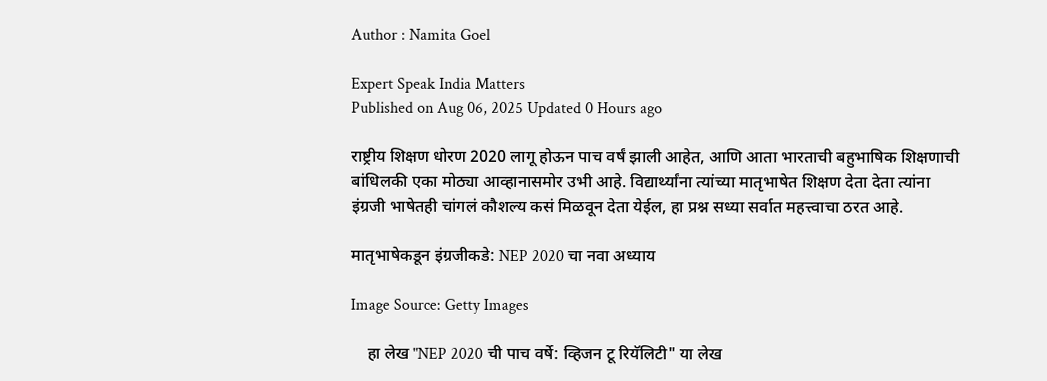Author : Namita Goel

Expert Speak India Matters
Published on Aug 06, 2025 Updated 0 Hours ago

राष्ट्रीय शिक्षण धोरण 2020 लागू होऊन पाच वर्षं झाली आहेत, आणि आता भारताची बहुभाषिक शिक्षणाची बांधिलकी एका मोठ्या आव्हानासमोर उभी आहे. विद्यार्थ्यांना त्यांच्या मातृभाषेत शिक्षण देता देता त्यांना इंग्रजी भाषेतही चांगलं कौशल्य कसं मिळवून देता येईल, हा प्रश्न सध्या सर्वात महत्त्वाचा ठरत आहे.

मातृभाषेकडून इंग्रजीकडे: NEP 2020 चा नवा अध्याय

Image Source: Getty Images

    हा लेख "NEP 2020 ची पाच वर्षे: व्हिजन टू रियॅलिटी" या लेख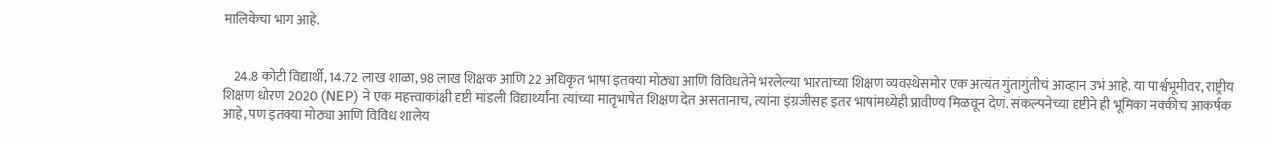मालिकेचा भाग आहे.


    24.8 कोटी विद्यार्थी, 14.72 लाख शाळा, 98 लाख शिक्षक आणि 22 अधिकृत भाषा इतक्या मोठ्या आणि विविधतेने भरलेल्या भारताच्या शिक्षण व्यवस्थेसमोर एक अत्यंत गुंतागुंतीचं आव्हान उभं आहे. या पार्श्वभूमीवर, राष्ट्रीय शिक्षण धोरण 2020 (NEP) ने एक महत्त्वाकांक्षी दृष्टी मांडली विद्यार्थ्यांना त्यांच्या मातृभाषेत शिक्षण देत असतानाच, त्यांना इंग्रजीसह इतर भाषांमध्येही प्रावीण्य मिळवून देणं. संकल्पनेच्या दृष्टीने ही भूमिका नक्कीच आकर्षक आहे, पण इतक्या मोठ्या आणि विविध शालेय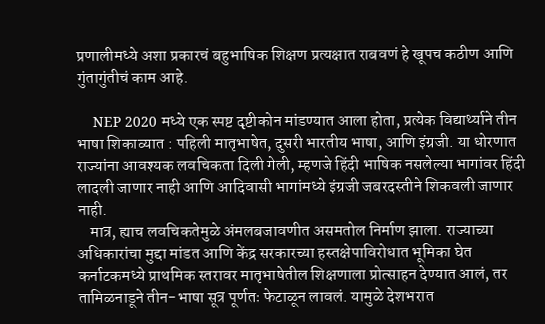प्रणालीमध्ये अशा प्रकारचं बहुभाषिक शिक्षण प्रत्यक्षात राबवणं हे खूपच कठीण आणि गुंतागुंतीचं काम आहे.

    NEP 2020 मध्ये एक स्पष्ट दृष्टीकोन मांडण्यात आला होता, प्रत्येक विद्यार्थ्याने तीन भाषा शिकाव्यात : पहिली मातृभाषेत, दुसरी भारतीय भाषा, आणि इंग्रजी. या धोरणात राज्यांना आवश्यक लवचिकता दिली गेली, म्हणजे हिंदी भाषिक नसलेल्या भागांवर हिंदी लादली जाणार नाही आणि आदिवासी भागांमध्ये इंग्रजी जबरदस्तीने शिकवली जाणार नाही.
    मात्र, ह्याच लवचिकतेमुळे अंमलबजावणीत असमतोल निर्माण झाला. राज्याच्या अधिकारांचा मुद्दा मांडत आणि केंद्र सरकारच्या हस्तक्षेपाविरोधात भूमिका घेत कर्नाटकमध्ये प्राथमिक स्तरावर मातृभाषेतील शिक्षणाला प्रोत्साहन देण्यात आलं, तर तामिळनाडूने तीन-भाषा सूत्र पूर्णतः फेटाळून लावलं. यामुळे देशभरात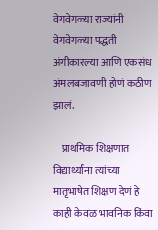वेगवेगळ्या राज्यांनी वेगवेगळ्या पद्धती अंगीकारल्या आणि एकसंध अंमलबजावणी होणं कठीण झालं.

    प्राथमिक शिक्षणात विद्यार्थ्यांना त्यांच्या मातृभाषेत शिक्षण देणं हे काही केवळ भावनिक किंवा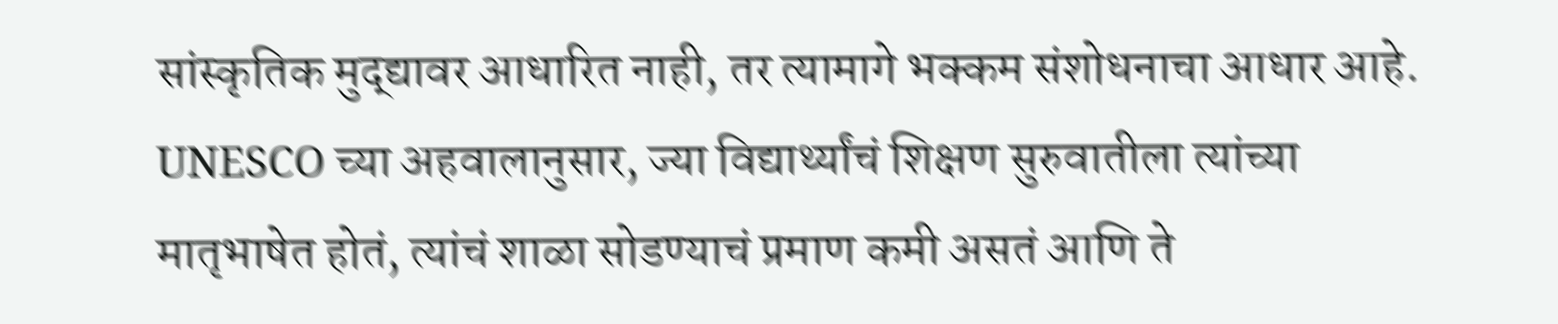सांस्कृतिक मुद्द्यावर आधारित नाही, तर त्यामागे भक्कम संशोधनाचा आधार आहे. UNESCO च्या अहवालानुसार, ज्या विद्यार्थ्यांचं शिक्षण सुरुवातीला त्यांच्या मातृभाषेत होतं, त्यांचं शाळा सोडण्याचं प्रमाण कमी असतं आणि ते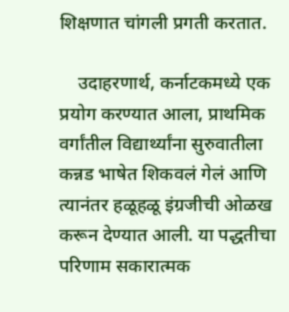शिक्षणात चांगली प्रगती करतात.

    उदाहरणार्थ, कर्नाटकमध्ये एक प्रयोग करण्यात आला, प्राथमिक वर्गांतील विद्यार्थ्यांना सुरुवातीला कन्नड भाषेत शिकवलं गेलं आणि त्यानंतर हळूहळू इंग्रजीची ओळख करून देण्यात आली. या पद्धतीचा परिणाम सकारात्मक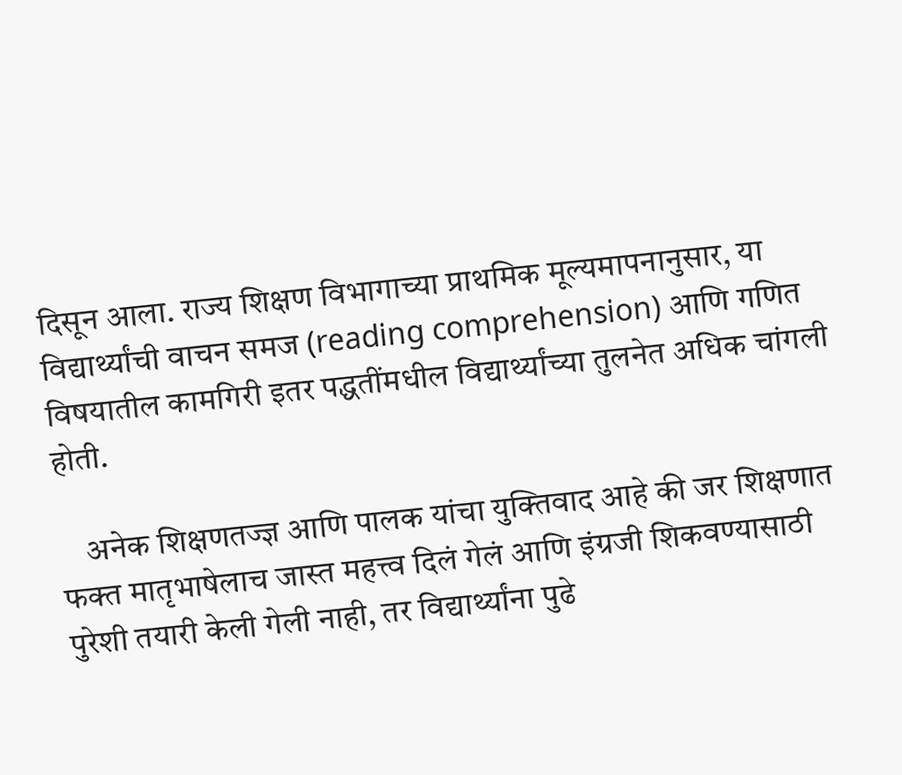दिसून आला. राज्य शिक्षण विभागाच्या प्राथमिक मूल्यमापनानुसार, या विद्यार्थ्यांची वाचन समज (reading comprehension) आणि गणित विषयातील कामगिरी इतर पद्धतींमधील विद्यार्थ्यांच्या तुलनेत अधिक चांगली होती.

    अनेक शिक्षणतज्ज्ञ आणि पालक यांचा युक्तिवाद आहे की जर शिक्षणात फक्त मातृभाषेलाच जास्त महत्त्व दिलं गेलं आणि इंग्रजी शिकवण्यासाठी पुरेशी तयारी केली गेली नाही, तर विद्यार्थ्यांना पुढे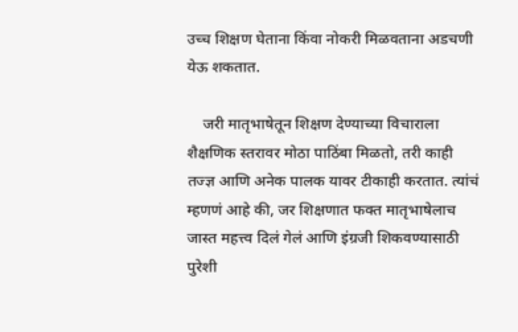उच्च शिक्षण घेताना किंवा नोकरी मिळवताना अडचणी येऊ शकतात.

    जरी मातृभाषेतून शिक्षण देण्याच्या विचाराला शैक्षणिक स्तरावर मोठा पाठिंबा मिळतो, तरी काही तज्ज्ञ आणि अनेक पालक यावर टीकाही करतात. त्यांचं म्हणणं आहे की, जर शिक्षणात फक्त मातृभाषेलाच जास्त महत्त्व दिलं गेलं आणि इंग्रजी शिकवण्यासाठी पुरेशी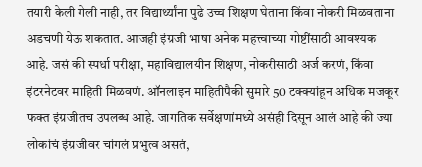तयारी केली गेली नाही, तर विद्यार्थ्यांना पुढे उच्च शिक्षण घेताना किंवा नोकरी मिळवताना अडचणी येऊ शकतात. आजही इंग्रजी भाषा अनेक महत्त्वाच्या गोष्टींसाठी आवश्यक आहे. जसं की स्पर्धा परीक्षा, महाविद्यालयीन शिक्षण, नोकरीसाठी अर्ज करणं, किंवा इंटरनेटवर माहिती मिळवणं. ऑनलाइन माहितीपैकी सुमारे 50 टक्क्यांहून अधिक मजकूर फक्त इंग्रजीतच उपलब्ध आहे. जागतिक सर्वेक्षणांमध्ये असंही दिसून आलं आहे की ज्या लोकांचं इंग्रजीवर चांगलं प्रभुत्व असतं,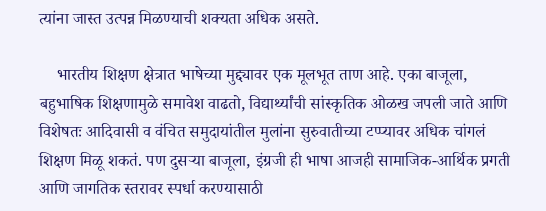त्यांना जास्त उत्पन्न मिळण्याची शक्यता अधिक असते.

    भारतीय शिक्षण क्षेत्रात भाषेच्या मुद्द्यावर एक मूलभूत ताण आहे. एका बाजूला, बहुभाषिक शिक्षणामुळे समावेश वाढतो, विद्यार्थ्यांची सांस्कृतिक ओळख जपली जाते आणि विशेषतः आदिवासी व वंचित समुदायांतील मुलांना सुरुवातीच्या टप्प्यावर अधिक चांगलं शिक्षण मिळू शकतं. पण दुसऱ्या बाजूला, इंग्रजी ही भाषा आजही सामाजिक-आर्थिक प्रगती आणि जागतिक स्तरावर स्पर्धा करण्यासाठी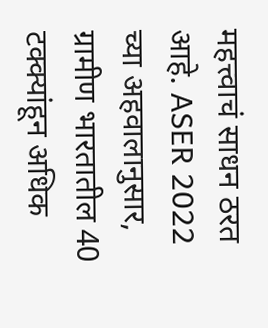महत्त्वाचं साधन ठरत आहे. ASER 2022 च्या अहवालानुसार, ग्रामीण भारतातील 40 टक्क्यांहून अधिक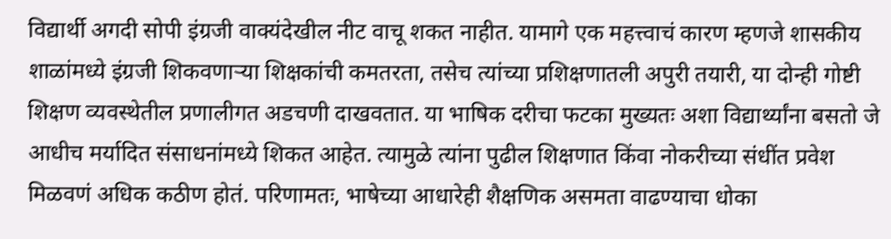विद्यार्थी अगदी सोपी इंग्रजी वाक्यंदेखील नीट वाचू शकत नाहीत. यामागे एक महत्त्वाचं कारण म्हणजे शासकीय शाळांमध्ये इंग्रजी शिकवणाऱ्या शिक्षकांची कमतरता, तसेच त्यांच्या प्रशिक्षणातली अपुरी तयारी, या दोन्ही गोष्टी शिक्षण व्यवस्थेतील प्रणालीगत अडचणी दाखवतात. या भाषिक दरीचा फटका मुख्यतः अशा विद्यार्थ्यांना बसतो जे आधीच मर्यादित संसाधनांमध्ये शिकत आहेत. त्यामुळे त्यांना पुढील शिक्षणात किंवा नोकरीच्या संधींत प्रवेश मिळवणं अधिक कठीण होतं. परिणामतः, भाषेच्या आधारेही शैक्षणिक असमता वाढण्याचा धोका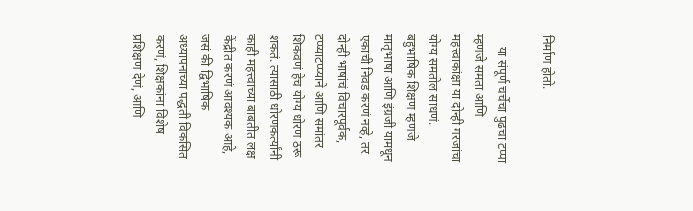निर्माण होतो.

    या संपूर्ण चर्चेचा पुढचा टप्पा म्हणजे समता आणि महत्त्वाकांक्षा या दोन्ही गरजांचा योग्य समतोल साधणं. बहुभाषिक शिक्षण म्हणजे मातृभाषा आणि इंग्रजी यामधून एकाची निवड करणं नव्हे, तर दोन्ही भाषांचं विचारपूर्वक, टप्प्याटप्प्याने आणि समांतर शिकवणं हेच योग्य धोरण ठरू शकतं. त्यासाठी धोरणकर्त्यांनी काही महत्त्वाच्या बाबतीत लक्ष केंद्रीत करणं आवश्यक आहे, जसं की द्विभाषिक अध्यापनाच्या पद्धती विकसित करणं, शिक्षकांना विशेष प्रशिक्षण देणं, आणि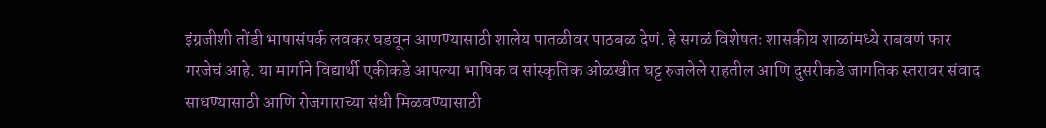इंग्रजीशी तोंडी भाषासंपर्क लवकर घडवून आणण्यासाठी शालेय पातळीवर पाठबळ देणं. हे सगळं विशेषतः शासकीय शाळांमध्ये राबवणं फार गरजेचं आहे. या मार्गाने विद्यार्थी एकीकडे आपल्या भाषिक व सांस्कृतिक ओळखीत घट्ट रुजलेले राहतील आणि दुसरीकडे जागतिक स्तरावर संवाद साधण्यासाठी आणि रोजगाराच्या संधी मिळवण्यासाठी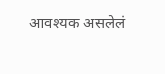आवश्यक असलेलं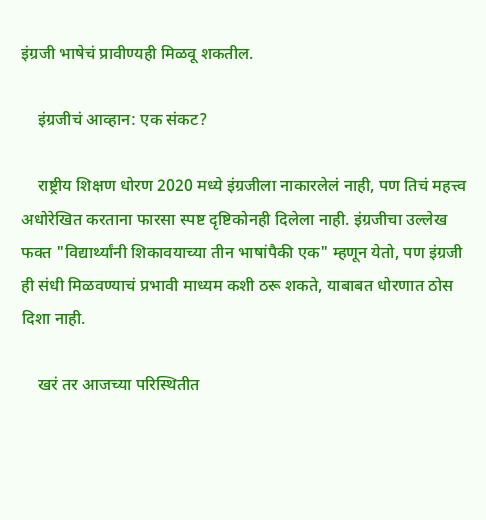इंग्रजी भाषेचं प्रावीण्यही मिळवू शकतील.

    इंग्रजीचं आव्हान: एक संकट?

    राष्ट्रीय शिक्षण धोरण 2020 मध्ये इंग्रजीला नाकारलेलं नाही, पण तिचं महत्त्व अधोरेखित करताना फारसा स्पष्ट दृष्टिकोनही दिलेला नाही. इंग्रजीचा उल्लेख फक्त "विद्यार्थ्यांनी शिकावयाच्या तीन भाषांपैकी एक" म्हणून येतो, पण इंग्रजी ही संधी मिळवण्याचं प्रभावी माध्यम कशी ठरू शकते, याबाबत धोरणात ठोस दिशा नाही.

    खरं तर आजच्या परिस्थितीत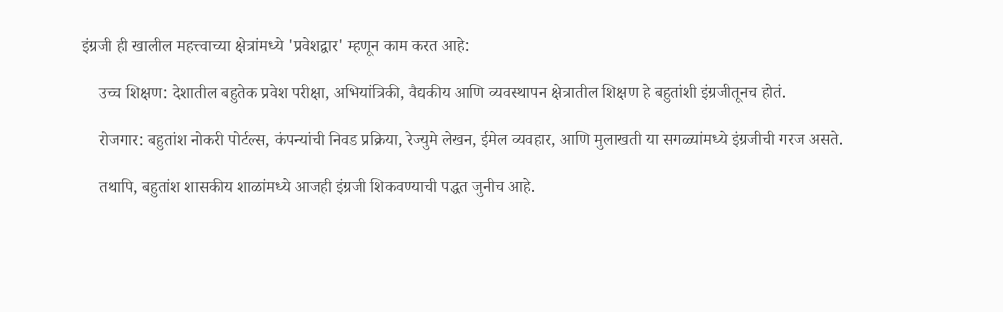इंग्रजी ही खालील महत्त्वाच्या क्षेत्रांमध्ये 'प्रवेशद्वार' म्हणून काम करत आहे:

    उच्च शिक्षण: देशातील बहुतेक प्रवेश परीक्षा, अभियांत्रिकी, वैद्यकीय आणि व्यवस्थापन क्षेत्रातील शिक्षण हे बहुतांशी इंग्रजीतूनच होतं.

    रोजगार: बहुतांश नोकरी पोर्टल्स, कंपन्यांची निवड प्रक्रिया, रेज्युमे लेखन, ईमेल व्यवहार, आणि मुलाखती या सगळ्यांमध्ये इंग्रजीची गरज असते.

    तथापि, बहुतांश शासकीय शाळांमध्ये आजही इंग्रजी शिकवण्याची पद्धत जुनीच आहे.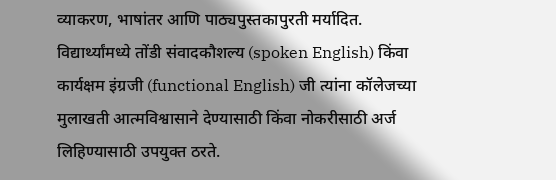व्याकरण, भाषांतर आणि पाठ्यपुस्तकापुरती मर्यादित. विद्यार्थ्यांमध्ये तोंडी संवादकौशल्य (spoken English) किंवा कार्यक्षम इंग्रजी (functional English) जी त्यांना कॉलेजच्या मुलाखती आत्मविश्वासाने देण्यासाठी किंवा नोकरीसाठी अर्ज लिहिण्यासाठी उपयुक्त ठरते.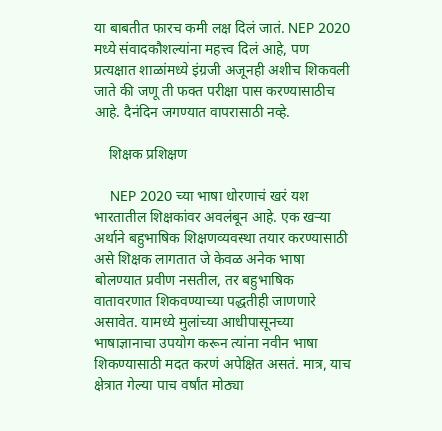या बाबतीत फारच कमी लक्ष दिलं जातं. NEP 2020 मध्ये संवादकौशल्यांना महत्त्व दिलं आहे, पण प्रत्यक्षात शाळांमध्ये इंग्रजी अजूनही अशीच शिकवली जाते की जणू ती फक्त परीक्षा पास करण्यासाठीच आहे. दैनंदिन जगण्यात वापरासाठी नव्हे.

    शिक्षक प्रशिक्षण

    NEP 2020 च्या भाषा धोरणाचं खरं यश भारतातील शिक्षकांवर अवलंबून आहे. एक खऱ्या अर्थाने बहुभाषिक शिक्षणव्यवस्था तयार करण्यासाठी असे शिक्षक लागतात जे केवळ अनेक भाषा बोलण्यात प्रवीण नसतील, तर बहुभाषिक वातावरणात शिकवण्याच्या पद्धतीही जाणणारे असावेत. यामध्ये मुलांच्या आधीपासूनच्या भाषाज्ञानाचा उपयोग करून त्यांना नवीन भाषा शिकण्यासाठी मदत करणं अपेक्षित असतं. मात्र, याच क्षेत्रात गेल्या पाच वर्षांत मोठ्या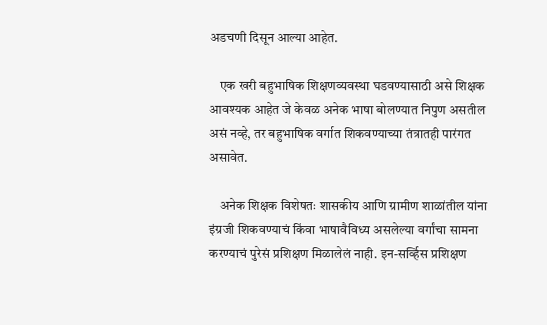अडचणी दिसून आल्या आहेत.

    एक खरी बहुभाषिक शिक्षणव्यवस्था घडवण्यासाठी असे शिक्षक आवश्यक आहेत जे केवळ अनेक भाषा बोलण्यात निपुण असतील असं नव्हे, तर बहुभाषिक वर्गात शिकवण्याच्या तंत्रातही पारंगत असावेत.

    अनेक शिक्षक विशेषतः शासकीय आणि ग्रामीण शाळांतील यांना इंग्रजी शिकवण्याचं किंवा भाषावैविध्य असलेल्या वर्गांचा सामना करण्याचं पुरेसं प्रशिक्षण मिळालेलं नाही. इन-सर्व्हिस प्रशिक्षण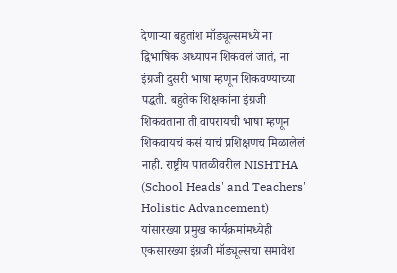देणाऱ्या बहुतांश मॉड्यूल्समध्ये ना द्विभाषिक अध्यापन शिकवलं जातं, ना इंग्रजी दुसरी भाषा म्हणून शिकवण्याच्या पद्धती. बहुतेक शिक्षकांना इंग्रजी शिकवताना ती वापरायची भाषा म्हणून शिकवायचं कसं याचं प्रशिक्षणच मिळालेलं नाही. राष्ट्रीय पातळीवरील NISHTHA (School Heads' and Teachers' Holistic Advancement) यांसारख्या प्रमुख कार्यक्रमांमध्येही एकसारख्या इंग्रजी मॉड्यूल्सचा समावेश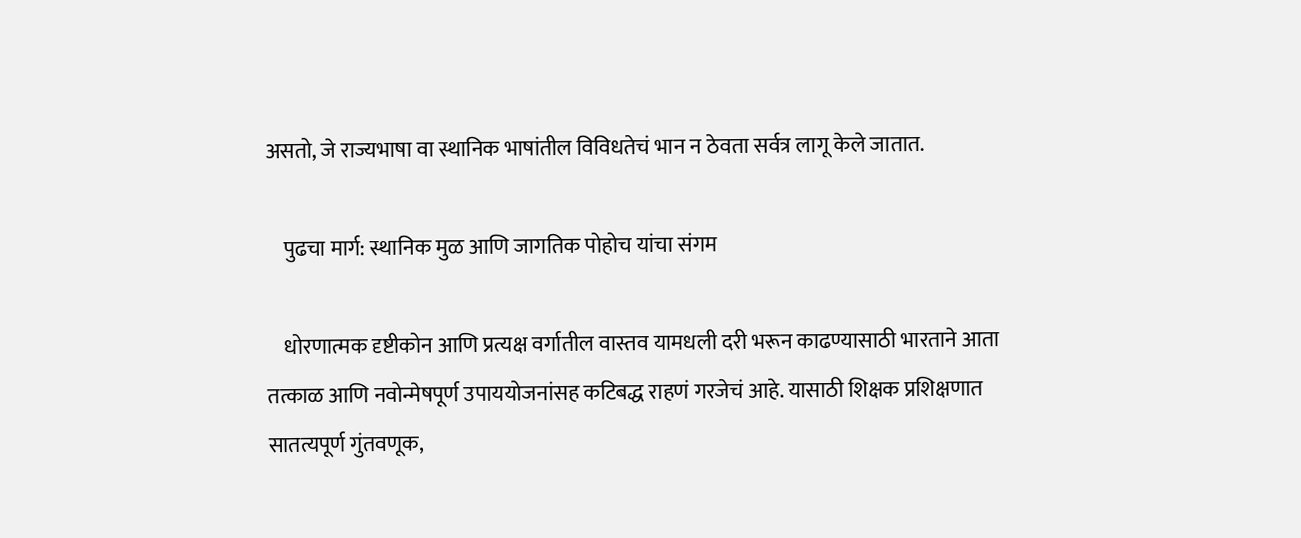असतो, जे राज्यभाषा वा स्थानिक भाषांतील विविधतेचं भान न ठेवता सर्वत्र लागू केले जातात.

    पुढचा मार्ग: स्थानिक मुळ आणि जागतिक पोहोच यांचा संगम

    धोरणात्मक दृष्टीकोन आणि प्रत्यक्ष वर्गातील वास्तव यामधली दरी भरून काढण्यासाठी भारताने आता तत्काळ आणि नवोन्मेषपूर्ण उपाययोजनांसह कटिबद्ध राहणं गरजेचं आहे. यासाठी शिक्षक प्रशिक्षणात सातत्यपूर्ण गुंतवणूक,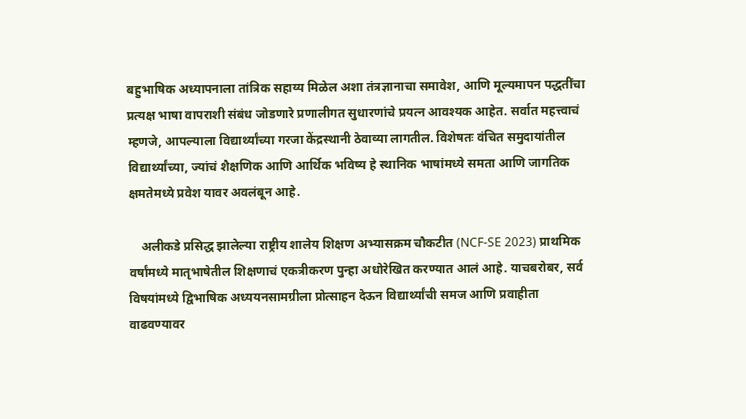बहुभाषिक अध्यापनाला तांत्रिक सहाय्य मिळेल अशा तंत्रज्ञानाचा समावेश, आणि मूल्यमापन पद्धतींचा प्रत्यक्ष भाषा वापराशी संबंध जोडणारे प्रणालीगत सुधारणांचे प्रयत्न आवश्यक आहेत. सर्वात महत्त्वाचं म्हणजे, आपल्याला विद्यार्थ्यांच्या गरजा केंद्रस्थानी ठेवाव्या लागतील. विशेषतः वंचित समुदायांतील विद्यार्थ्यांच्या, ज्यांचं शैक्षणिक आणि आर्थिक भविष्य हे स्थानिक भाषांमध्ये समता आणि जागतिक क्षमतेमध्ये प्रवेश यावर अवलंबून आहे.

    अलीकडे प्रसिद्ध झालेल्या राष्ट्रीय शालेय शिक्षण अभ्यासक्रम चौकटीत (NCF-SE 2023) प्राथमिक वर्षांमध्ये मातृभाषेतील शिक्षणाचं एकत्रीकरण पुन्हा अधोरेखित करण्यात आलं आहे. याचबरोबर, सर्व विषयांमध्ये द्विभाषिक अध्ययनसामग्रीला प्रोत्साहन देऊन विद्यार्थ्यांची समज आणि प्रवाहीता वाढवण्यावर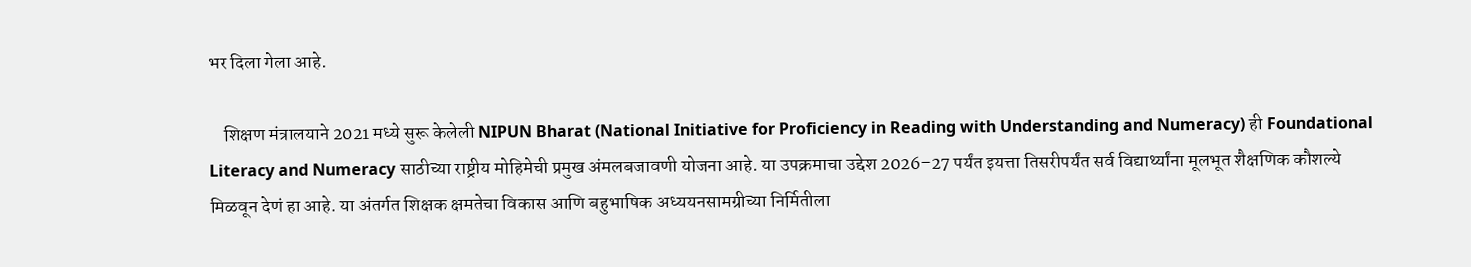भर दिला गेला आहे.

    शिक्षण मंत्रालयाने 2021 मध्ये सुरू केलेली NIPUN Bharat (National Initiative for Proficiency in Reading with Understanding and Numeracy) ही Foundational Literacy and Numeracy साठीच्या राष्ट्रीय मोहिमेची प्रमुख अंमलबजावणी योजना आहे. या उपक्रमाचा उद्देश 2026–27 पर्यंत इयत्ता तिसरीपर्यंत सर्व विद्यार्थ्यांना मूलभूत शैक्षणिक कौशल्ये मिळवून देणं हा आहे. या अंतर्गत शिक्षक क्षमतेचा विकास आणि बहुभाषिक अध्ययनसामग्रीच्या निर्मितीला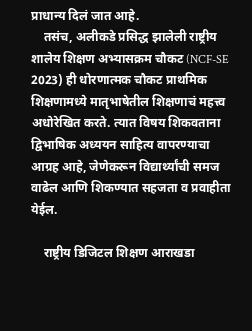प्राधान्य दिलं जात आहे.
    तसंच, अलीकडे प्रसिद्ध झालेली राष्ट्रीय शालेय शिक्षण अभ्यासक्रम चौकट (NCF-SE 2023) ही धोरणात्मक चौकट प्राथमिक शिक्षणामध्ये मातृभाषेतील शिक्षणाचं महत्त्व अधोरेखित करते. त्यात विषय शिकवताना द्विभाषिक अध्ययन साहित्य वापरण्याचा आग्रह आहे, जेणेकरून विद्यार्थ्यांची समज वाढेल आणि शिकण्यात सहजता व प्रवाहीता येईल.

    राष्ट्रीय डिजिटल शिक्षण आराखडा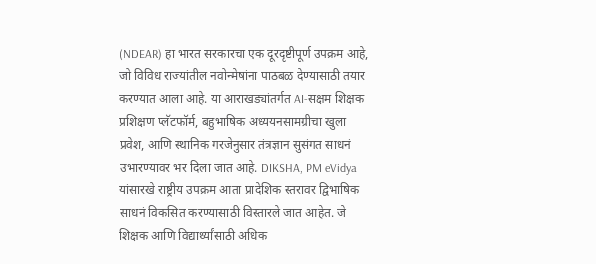(NDEAR) हा भारत सरकारचा एक दूरदृष्टीपूर्ण उपक्रम आहे, जो विविध राज्यांतील नवोन्मेषांना पाठबळ देण्यासाठी तयार करण्यात आला आहे. या आराखड्यांतर्गत AI-सक्षम शिक्षक प्रशिक्षण प्लॅटफॉर्म, बहुभाषिक अध्ययनसामग्रीचा खुला प्रवेश, आणि स्थानिक गरजेनुसार तंत्रज्ञान सुसंगत साधनं उभारण्यावर भर दिला जात आहे. DIKSHA, PM eVidya यांसारखे राष्ट्रीय उपक्रम आता प्रादेशिक स्तरावर द्विभाषिक साधनं विकसित करण्यासाठी विस्तारले जात आहेत. जे शिक्षक आणि विद्यार्थ्यांसाठी अधिक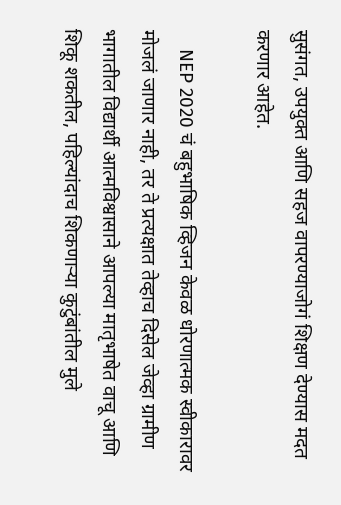सुसंगत, उपयुक्त आणि सहज वापरण्याजोगं शिक्षण देण्यास मदत करणार आहेत.

    NEP 2020 चं बहुभाषिक व्हिजन केवळ धोरणात्मक स्वीकारावर मोजलं जाणार नाही, तर ते प्रत्यक्षात तेव्हाच दिसेल जेव्हा ग्रामीण भागातील विद्यार्थी आत्मविश्वासाने आपल्या मातृभाषेत वाचू आणि शिकू शकतील, पहिल्यांदाच शिकणाऱ्या कुटुंबांतील मुले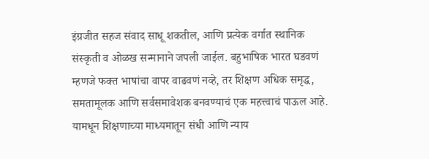इंग्रजीत सहज संवाद साधू शकतील, आणि प्रत्येक वर्गात स्थानिक संस्कृती व ओळख सन्मानाने जपली जाईल. बहुभाषिक भारत घडवणं म्हणजे फक्त भाषांचा वापर वाढवणं नव्हे, तर शिक्षण अधिक समृद्ध, समतामूलक आणि सर्वसमावेशक बनवण्याचं एक महत्त्वाचं पाऊल आहे. यामधून शिक्षणाच्या माध्यमातून संधी आणि न्याय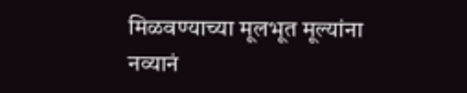मिळवण्याच्या मूलभूत मूल्यांना नव्यानं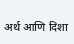अर्थ आणि दिशा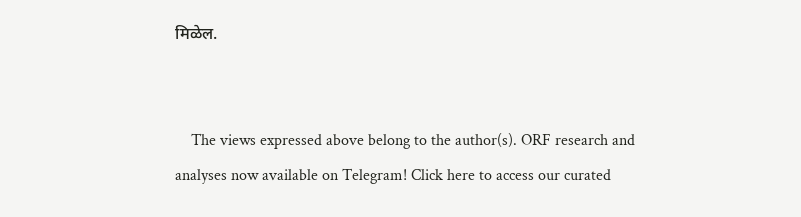मिळेल.


    The views expressed above belong to the author(s). ORF research and analyses now available on Telegram! Click here to access our curated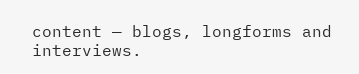content — blogs, longforms and interviews.